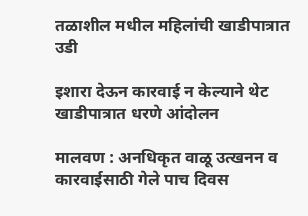तळाशील मधील महिलांची खाडीपात्रात उडी

इशारा देऊन कारवाई न केल्याने थेट खाडीपात्रात धरणे आंदोलन

मालवण : अनधिकृत वाळू उत्खनन व कारवाईसाठी गेले पाच दिवस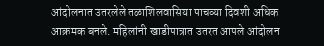आंदोलनात उतरलेले तळाशिलवासिया पाचव्या दिवशी अधिक आक्रमक बनले. महिलांनी खाडीपात्रात उतरत आपले आंदोलन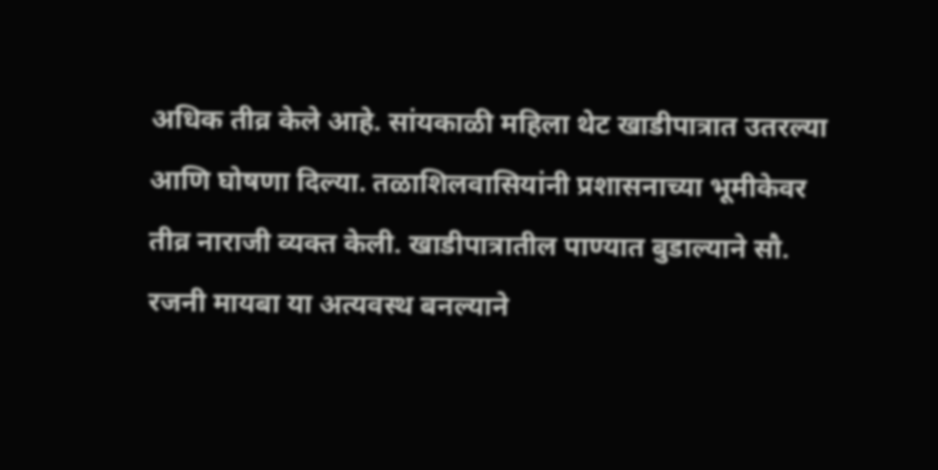अधिक तीव्र केले आहे. सांयकाळी महिला थेट खाडीपात्रात उतरल्या आणि घोषणा दिल्या. तळाशिलवासियांनी प्रशासनाच्या भूमीकेवर तीव्र नाराजी व्यक्त केली. खाडीपात्रातील पाण्यात बुडाल्याने सौ. रजनी मायबा या अत्यवस्थ बनल्याने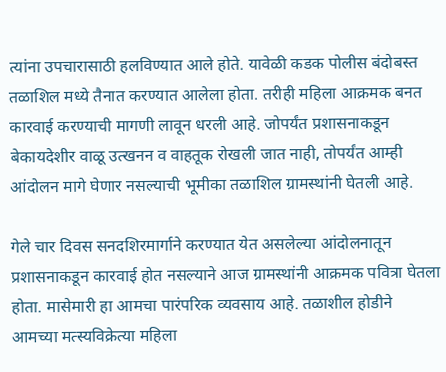त्यांना उपचारासाठी हलविण्यात आले होते. यावेळी कडक पोलीस बंदोबस्त तळाशिल मध्ये तैनात करण्यात आलेला होता. तरीही महिला आक्रमक बनत कारवाई करण्याची मागणी लावून धरली आहे. जोपर्यंत प्रशासनाकडून बेकायदेशीर वाळू उत्खनन व वाहतूक रोखली जात नाही, तोपर्यंत आम्ही आंदोलन मागे घेणार नसल्याची भूमीका तळाशिल ग्रामस्थांनी घेतली आहे.

गेले चार दिवस सनदशिरमार्गाने करण्यात येत असलेल्या आंदोलनातून प्रशासनाकडून कारवाई होत नसल्याने आज ग्रामस्थांनी आक्रमक पवित्रा घेतला होता. मासेमारी हा आमचा पारंपरिक व्यवसाय आहे. तळाशील होडीने आमच्या मत्स्यविक्रेत्या महिला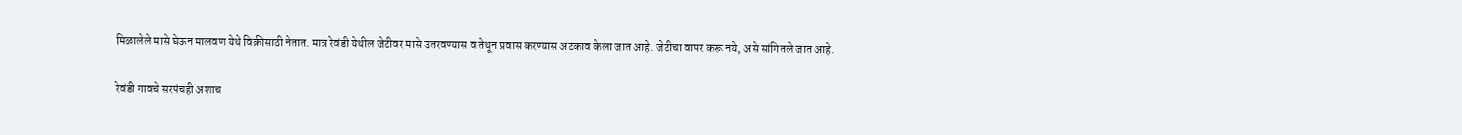मिळालेले मासे घेऊन मालवण येथे विक्रीसाठी नेतात. मात्र रेवंडी येथील जेटीवर मासे उतरवण्यास व तेथून प्रवास करण्यास अटकाव केला जात आहे. जेटीचा वापर करू नये, असे सांगितले जात आहे.

रेवंडी गावचे सरपंचही अशाच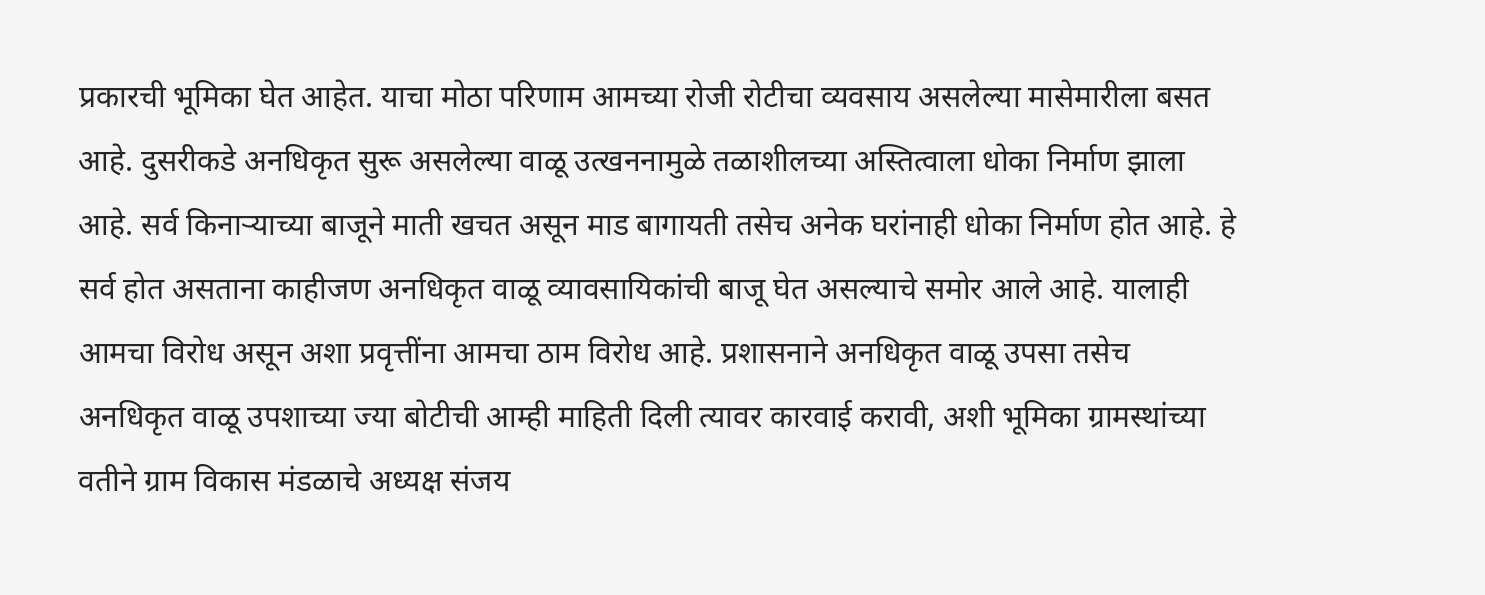प्रकारची भूमिका घेत आहेत. याचा मोठा परिणाम आमच्या रोजी रोटीचा व्यवसाय असलेल्या मासेमारीला बसत आहे. दुसरीकडे अनधिकृत सुरू असलेल्या वाळू उत्खननामुळे तळाशीलच्या अस्तित्वाला धोका निर्माण झाला आहे. सर्व किनाऱ्याच्या बाजूने माती खचत असून माड बागायती तसेच अनेक घरांनाही धोका निर्माण होत आहे. हे सर्व होत असताना काहीजण अनधिकृत वाळू व्यावसायिकांची बाजू घेत असल्याचे समोर आले आहे. यालाही आमचा विरोध असून अशा प्रवृत्तींना आमचा ठाम विरोध आहे. प्रशासनाने अनधिकृत वाळू उपसा तसेच अनधिकृत वाळू उपशाच्या ज्या बोटीची आम्ही माहिती दिली त्यावर कारवाई करावी, अशी भूमिका ग्रामस्थांच्या वतीने ग्राम विकास मंडळाचे अध्यक्ष संजय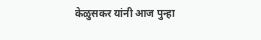केळुसकर यांनी आज पुन्हा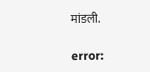मांडली.

error: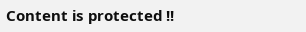Content is protected !!